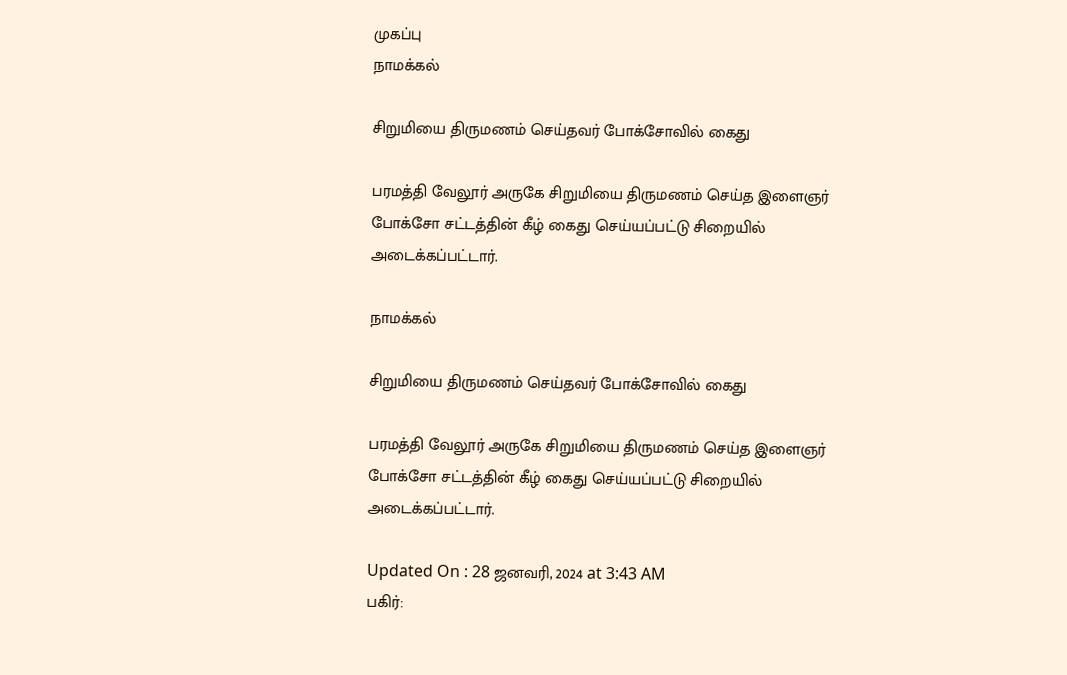முகப்பு
நாமக்கல்

சிறுமியை திருமணம் செய்தவர் போக்சோவில் கைது

பரமத்தி வேலூர் அருகே சிறுமியை திருமணம் செய்த இளைஞர் போக்சோ சட்டத்தின் கீழ் கைது செய்யப்பட்டு சிறையில் அடைக்கப்பட்டார்.

நாமக்கல்

சிறுமியை திருமணம் செய்தவர் போக்சோவில் கைது

பரமத்தி வேலூர் அருகே சிறுமியை திருமணம் செய்த இளைஞர் போக்சோ சட்டத்தின் கீழ் கைது செய்யப்பட்டு சிறையில் அடைக்கப்பட்டார்.

Updated On : 28 ஜனவரி, 2024 at 3:43 AM
பகிர்: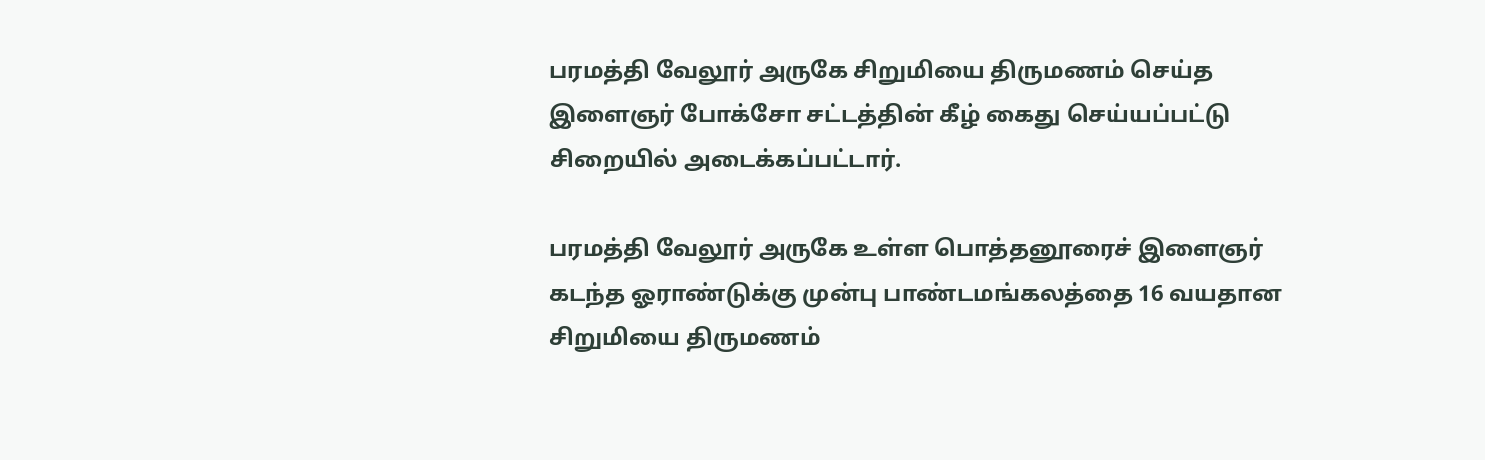பரமத்தி வேலூர் அருகே சிறுமியை திருமணம் செய்த இளைஞர் போக்சோ சட்டத்தின் கீழ் கைது செய்யப்பட்டு சிறையில் அடைக்கப்பட்டார்.

பரமத்தி வேலூர் அருகே உள்ள பொத்தனூரைச் இளைஞர் கடந்த ஓராண்டுக்கு முன்பு பாண்டமங்கலத்தை 16 வயதான சிறுமியை திருமணம்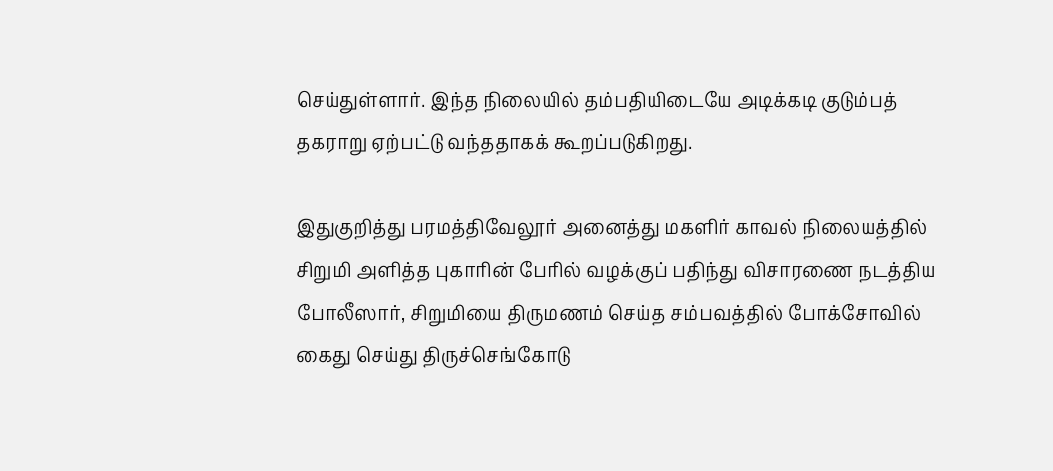செய்துள்ளார். இந்த நிலையில் தம்பதியிடையே அடிக்கடி குடும்பத் தகராறு ஏற்பட்டு வந்ததாகக் கூறப்படுகிறது.

இதுகுறித்து பரமத்திவேலூர் அனைத்து மகளிர் காவல் நிலையத்தில் சிறுமி அளித்த புகாரின் பேரில் வழக்குப் பதிந்து விசாரணை நடத்திய போலீஸார், சிறுமியை திருமணம் செய்த சம்பவத்தில் போக்சோவில் கைது செய்து திருச்செங்கோடு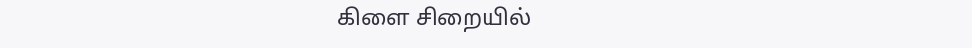கிளை சிறையில்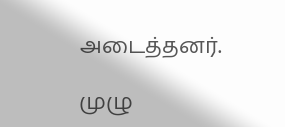அடைத்தனர்.

முழு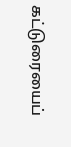கட்டுரையைப்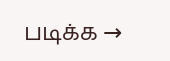படிக்க →